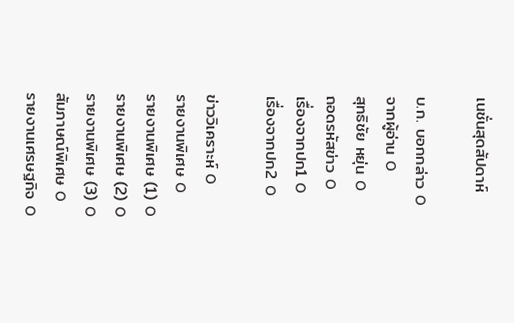เนชั่นสุดสัปดาห์

บ.ก. บอกกล่าว O
จากผู้อ่าน O
สุทธิชัย หยุ่น O
ถอดรหัสข่าว O
เรื่องจากปก1 O
เรื่องจากปก2 O

ข่าววิเคราะห์ O
รายงานพิเศษ O
รายงานพิเศษ (1) O
รายงานพิเศษ (2) O
รายงานพิเศษ (3) O
สัมภาษณ์พิเศษ O
รายงานเศรษฐกิจ O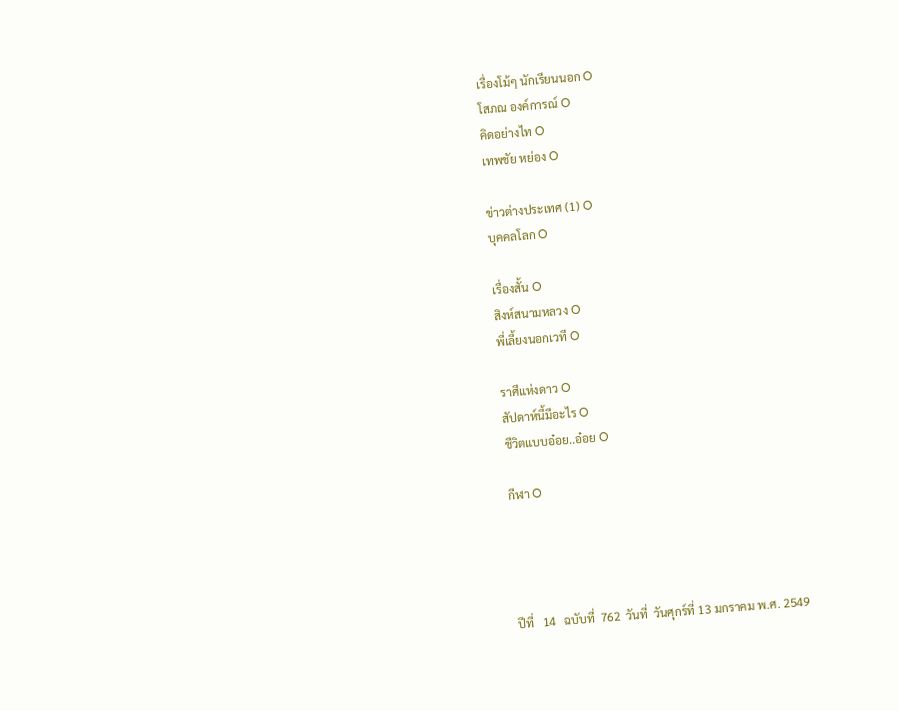เรื่องโม้ๆ นักเรียนนอก O
โสภณ องค์การณ์ O
คิดอย่างไท O
เทพชัย หย่อง O

ข่าวต่างประเทศ (1) O
บุคคลโลก O

เรื่องสั้น O
สิงห์สนามหลวง O
พี่เลี้ยงนอกเวที O

ราศีแห่งดาว O
สัปดาห์นี้มีอะไร O
ชีวิตแบบอ๋อย..อ๋อย O

กีฬา O




ปีที่   14   ฉบับที่  762  วันที่  วันศุกร์ที่ 13 มกราคม พ.ศ. 2549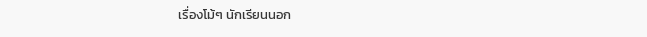เรื่องโม้ๆ นักเรียนนอก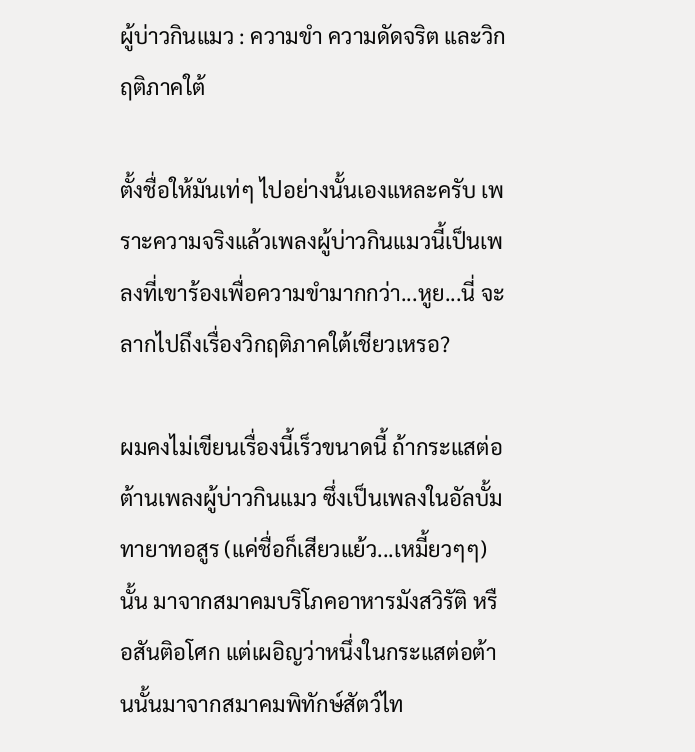ผู้บ่าวกินแมว : ความขำ ความดัดจริต และวิกฤติภาคใต้

ตั้งชื่อให้มันเท่ๆ ไปอย่างนั้นเองแหละครับ เพราะความจริงแล้วเพลงผู้บ่าวกินแมวนี้เป็นเพลงที่เขาร้องเพื่อความขำมากกว่า...หูย...นี่ จะลากไปถึงเรื่องวิกฤติภาคใต้เชียวเหรอ?

ผมคงไม่เขียนเรื่องนี้เร็วขนาดนี้ ถ้ากระแสต่อต้านเพลงผู้บ่าวกินแมว ซึ่งเป็นเพลงในอัลบั้ม ทายาทอสูร (แค่ชื่อก็เสียวแย้ว...เหมี้ยวๆๆ) นั้น มาจากสมาคมบริโภคอาหารมังสวิรัติ หรือสันติอโศก แต่เผอิญว่าหนึ่งในกระแสต่อต้านนั้นมาจากสมาคมพิทักษ์สัตว์ไท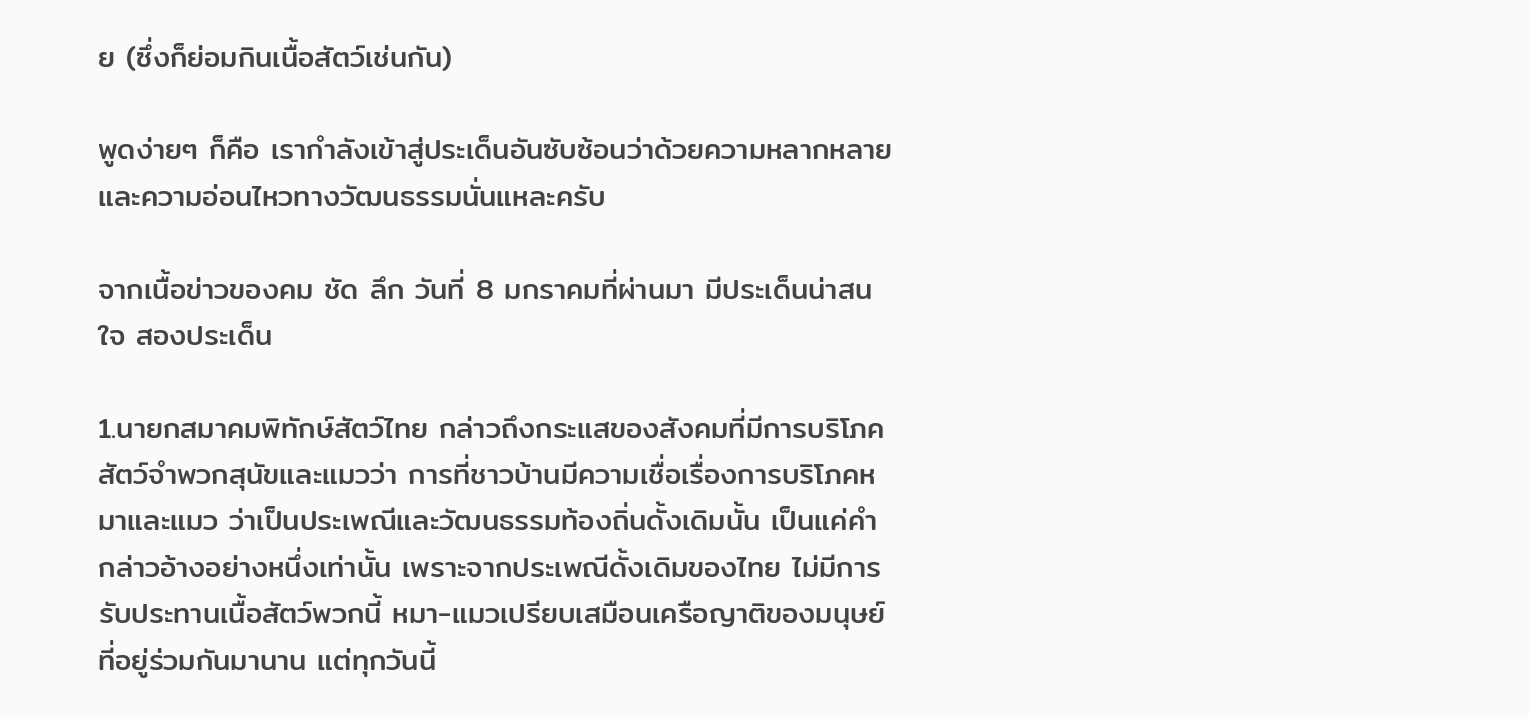ย (ซึ่งก็ย่อมกินเนื้อสัตว์เช่นกัน)

พูดง่ายๆ ก็คือ เรากำลังเข้าสู่ประเด็นอันซับซ้อนว่าด้วยความหลากหลาย และความอ่อนไหวทางวัฒนธรรมนั่นแหละครับ

จากเนื้อข่าวของคม ชัด ลึก วันที่ 8 มกราคมที่ผ่านมา มีประเด็นน่าสนใจ สองประเด็น

1.นายกสมาคมพิทักษ์สัตว์ไทย กล่าวถึงกระแสของสังคมที่มีการบริโภคสัตว์จำพวกสุนัขและแมวว่า การที่ชาวบ้านมีความเชื่อเรื่องการบริโภคหมาและแมว ว่าเป็นประเพณีและวัฒนธรรมท้องถิ่นดั้งเดิมนั้น เป็นแค่คำกล่าวอ้างอย่างหนึ่งเท่านั้น เพราะจากประเพณีดั้งเดิมของไทย ไม่มีการรับประทานเนื้อสัตว์พวกนี้ หมา-แมวเปรียบเสมือนเครือญาติของมนุษย์ที่อยู่ร่วมกันมานาน แต่ทุกวันนี้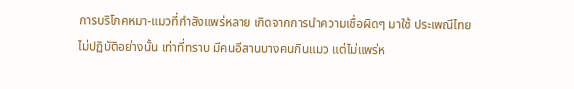การบริโภคหมา-แมวที่กำลังแพร่หลาย เกิดจากการนำความเชื่อผิดๆ มาใช้ ประเพณีไทยไม่ปฏิบัติอย่างนั้น เท่าที่ทราบ มีคนอีสานบางคนกินแมว แต่ไม่แพร่ห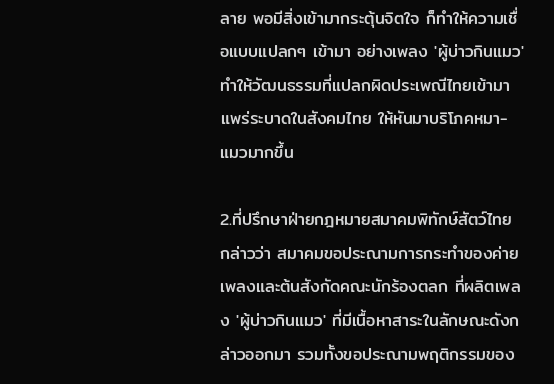ลาย พอมีสิ่งเข้ามากระตุ้นจิตใจ ก็ทำให้ความเชื่อแบบแปลกๆ เข้ามา อย่างเพลง 'ผู้บ่าวกินแมว' ทำให้วัฒนธรรมที่แปลกผิดประเพณีไทยเข้ามาแพร่ระบาดในสังคมไทย ให้หันมาบริโภคหมา-แมวมากขึ้น

2.ที่ปรึกษาฝ่ายกฎหมายสมาคมพิทักษ์สัตว์ไทย กล่าวว่า สมาคมขอประณามการกระทำของค่ายเพลงและต้นสังกัดคณะนักร้องตลก ที่ผลิตเพลง 'ผู้บ่าวกินแมว' ที่มีเนื้อหาสาระในลักษณะดังกล่าวออกมา รวมทั้งขอประณามพฤติกรรมของ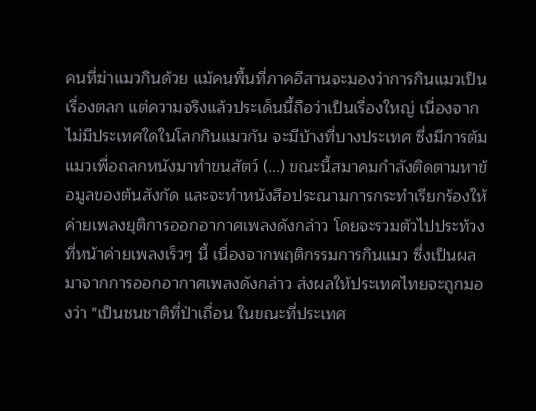คนที่ฆ่าแมวกินด้วย แม้คนพื้นที่ภาคอีสานจะมองว่าการกินแมวเป็นเรื่องตลก แต่ความจริงแล้วประเด็นนี้ถือว่าเป็นเรื่องใหญ่ เนื่องจากไม่มีประเทศใดในโลกกินแมวกัน จะมีบ้างที่บางประเทศ ซึ่งมีการต้มแมวเพื่อถลกหนังมาทำขนสัตว์ (...) ขณะนี้สมาคมกำลังติดตามหาข้อมูลของต้นสังกัด และจะทำหนังสือประณามการกระทำเรียกร้องให้ค่ายเพลงยุติการออกอากาศเพลงดังกล่าว โดยจะรวมตัวไปประท้วงที่หน้าค่ายเพลงเร็วๆ นี้ เนื่องจากพฤติกรรมการกินแมว ซึ่งเป็นผลมาจากการออกอากาศเพลงดังกล่าว ส่งผลให้ประเทศไทยจะถูกมองว่า "เป็นชนชาติที่ป่าเถื่อน ในขณะที่ประเทศ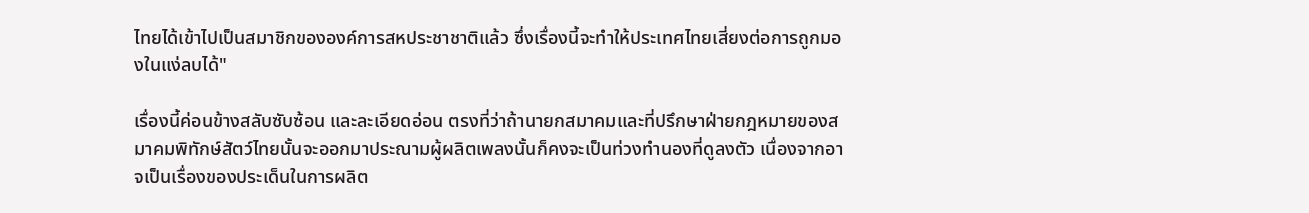ไทยได้เข้าไปเป็นสมาชิกขององค์การสหประชาชาติแล้ว ซึ่งเรื่องนี้จะทำให้ประเทศไทยเสี่ยงต่อการถูกมองในแง่ลบได้"

เรื่องนี้ค่อนข้างสลับซับซ้อน และละเอียดอ่อน ตรงที่ว่าถ้านายกสมาคมและที่ปรึกษาฝ่ายกฎหมายของสมาคมพิทักษ์สัตว์ไทยนั้นจะออกมาประณามผู้ผลิตเพลงนั้นก็คงจะเป็นท่วงทำนองที่ดูลงตัว เนื่องจากอาจเป็นเรื่องของประเด็นในการผลิต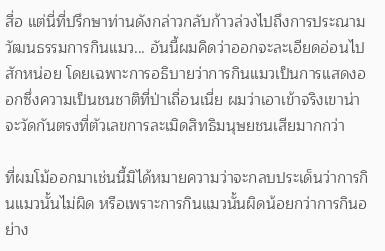สื่อ แต่นี่ที่ปรึกษาท่านดังกล่าวกลับก้าวล่วงไปถึงการประณามวัฒนธรรมการกินแมว... อันนี้ผมคิดว่าออกจะละเอียดอ่อนไปสักหน่อย โดยเฉพาะการอธิบายว่าการกินแมวเป็นการแสดงออกซึ่งความเป็นชนชาติที่ป่าเถื่อนเนี่ย ผมว่าเอาเข้าจริงเขาน่าจะวัดกันตรงที่ตัวเลขการละเมิดสิทธิมนุษยชนเสียมากกว่า

ที่ผมโม้ออกมาเช่นนี้มิได้หมายความว่าจะกลบประเด็นว่าการกินแมวนั้นไม่ผิด หรือเพราะการกินแมวนั้นผิดน้อยกว่าการกินอย่าง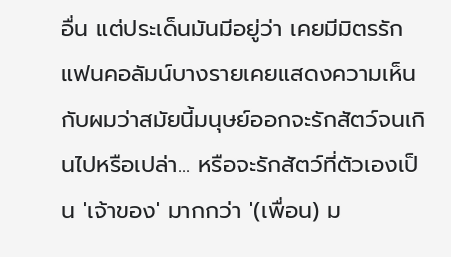อื่น แต่ประเด็นมันมีอยู่ว่า เคยมีมิตรรักแฟนคอลัมน์บางรายเคยแสดงความเห็นกับผมว่าสมัยนี้มนุษย์ออกจะรักสัตว์จนเกินไปหรือเปล่า... หรือจะรักสัตว์ที่ตัวเองเป็น 'เจ้าของ' มากกว่า '(เพื่อน) ม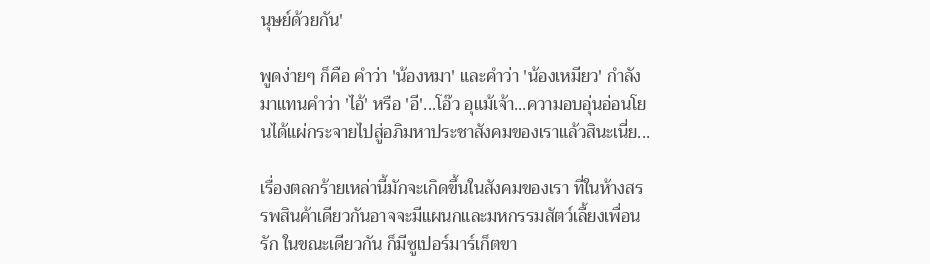นุษย์ด้วยกัน'

พูดง่ายๆ ก็คือ คำว่า 'น้องหมา' และคำว่า 'น้องเหมียว' กำลังมาแทนคำว่า 'ไอ้' หรือ 'อี'...โอ๊ว อุแม้เจ้า...ความอบอุ่นอ่อนโยนได้แผ่กระจายไปสู่อภิมหาประชาสังคมของเราแล้วสินะเนี่ย...

เรื่องตลกร้ายเหล่านี้มักจะเกิดขึ้นในสังคมของเรา ที่ในห้างสรรพสินค้าเดียวกันอาจจะมีแผนกและมหกรรมสัตว์เลื้ยงเพื่อนรัก ในขณะเดียวกัน ก็มีซูเปอร์มาร์เก็ตขา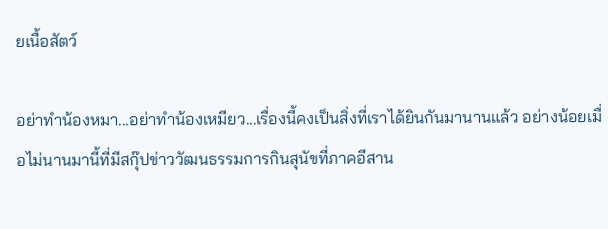ยเนื้อสัตว์

อย่าทำน้องหมา...อย่าทำน้องเหมียว...เรื่องนี้คงเป็นสิ่งที่เราได้ยินกันมานานแล้ว อย่างน้อยเมื่อไม่นานมานี้ที่มีสกุ๊ปข่าววัฒนธรรมการกินสุนัขที่ภาคอีสาน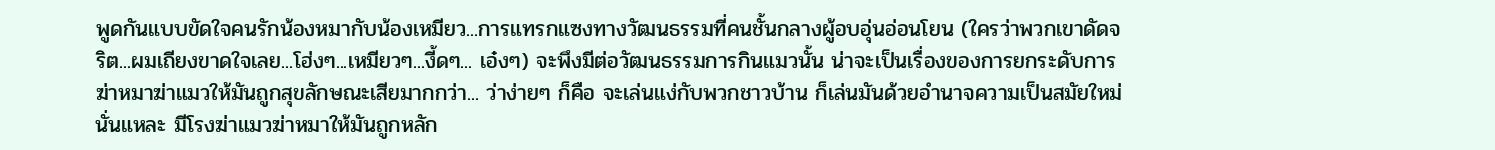พูดกันแบบขัดใจคนรักน้องหมากับน้องเหมียว...การแทรกแซงทางวัฒนธรรมที่คนชั้นกลางผู้อบอุ่นอ่อนโยน (ใครว่าพวกเขาดัดจริต...ผมเถียงขาดใจเลย...โฮ่งๆ...เหมียวๆ...งี้ดๆ... เอ๋งๆ) จะพึงมีต่อวัฒนธรรมการกินแมวนั้น น่าจะเป็นเรื่องของการยกระดับการฆ่าหมาฆ่าแมวให้มันถูกสุขลักษณะเสียมากกว่า... ว่าง่ายๆ ก็คือ จะเล่นแง่กับพวกชาวบ้าน ก็เล่นมันด้วยอำนาจความเป็นสมัยใหม่นั่นแหละ มีโรงฆ่าแมวฆ่าหมาให้มันถูกหลัก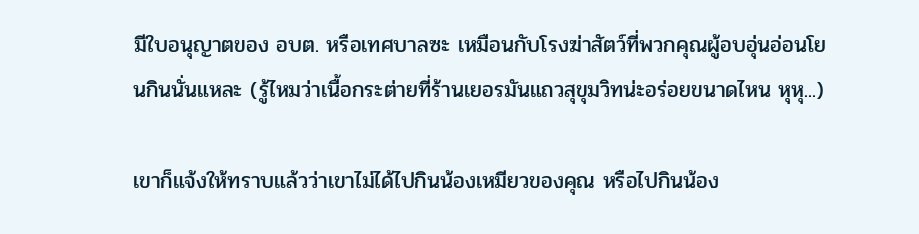มีใบอนุญาตของ อบต. หรือเทศบาลซะ เหมือนกับโรงฆ่าสัตว์ที่พวกคุณผู้อบอุ่นอ่อนโยนกินนั่นแหละ (รู้ไหมว่าเนื้อกระต่ายที่ร้านเยอรมันแถวสุขุมวิทน่ะอร่อยขนาดไหน หุหุ...)

เขาก็แจ้งให้ทราบแล้วว่าเขาไม่ได้ไปกินน้องเหมียวของคุณ หรือไปกินน้อง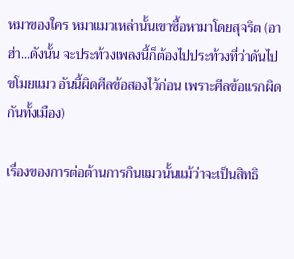หมาของใคร หมาแมวเหล่านั้นเขาซื้อหามาโดยสุจริต (อาฮ่า...ดังนั้น จะประท้วงเพลงนี้ก็ต้องไปประท้วงที่ว่าดันไปขโมยแมว อันนี้ผิดศีลข้อสองไว้ก่อน เพราะศีลข้อแรกผิดกันทั้งเมือง)

เรื่องของการต่อต้านการกินแมวนั้นแม้ว่าจะเป็นสิทธิ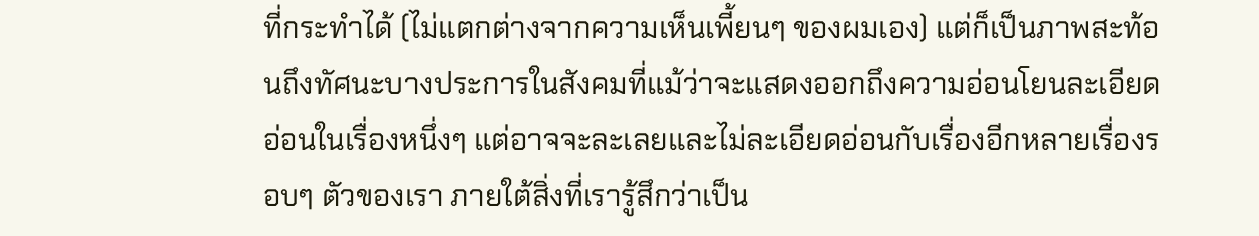ที่กระทำได้ (ไม่แตกต่างจากความเห็นเพี้ยนๆ ของผมเอง) แต่ก็เป็นภาพสะท้อนถึงทัศนะบางประการในสังคมที่แม้ว่าจะแสดงออกถึงความอ่อนโยนละเอียดอ่อนในเรื่องหนึ่งๆ แต่อาจจะละเลยและไม่ละเอียดอ่อนกับเรื่องอีกหลายเรื่องรอบๆ ตัวของเรา ภายใต้สิ่งที่เรารู้สึกว่าเป็น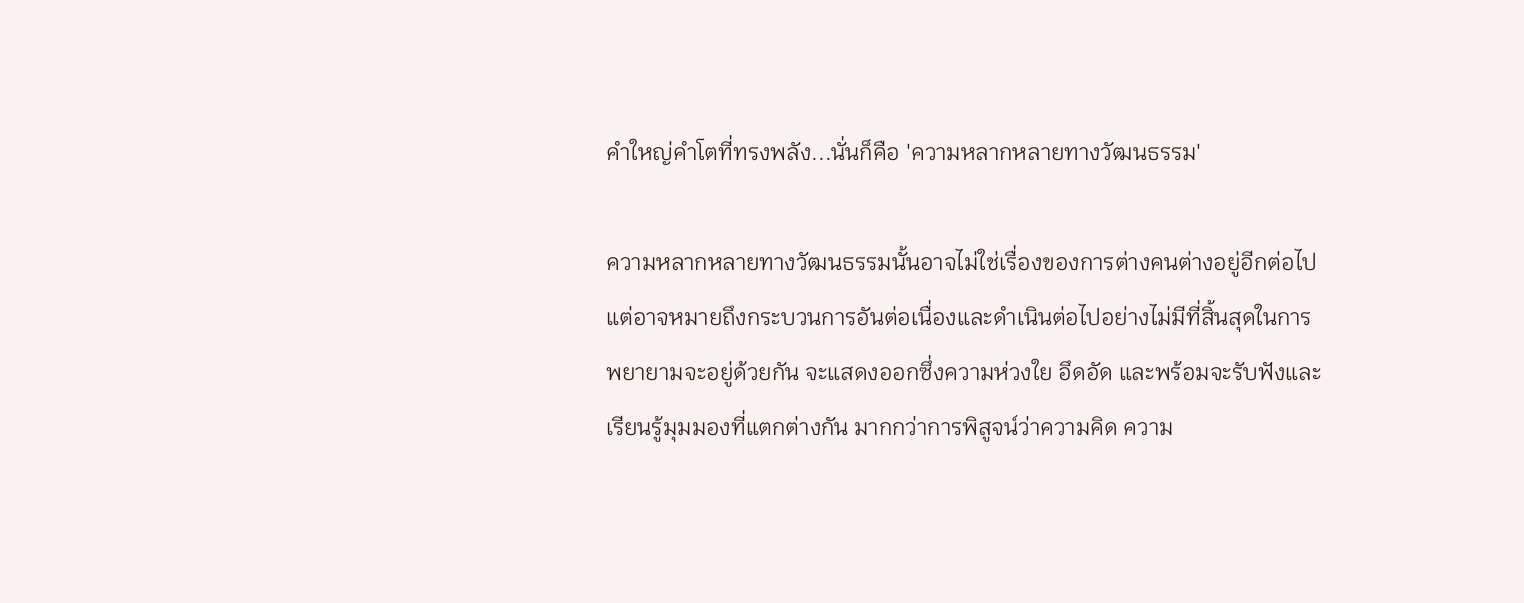คำใหญ่คำโตที่ทรงพลัง...นั่นก็คือ 'ความหลากหลายทางวัฒนธรรม'

ความหลากหลายทางวัฒนธรรมนั้นอาจไม่ใช่เรื่องของการต่างคนต่างอยู่อีกต่อไป แต่อาจหมายถึงกระบวนการอันต่อเนื่องและดำเนินต่อไปอย่างไม่มีที่สิ้นสุดในการพยายามจะอยู่ด้วยกัน จะแสดงออกซึ่งความห่วงใย อึดอัด และพร้อมจะรับฟังและเรียนรู้มุมมองที่แตกต่างกัน มากกว่าการพิสูจน์ว่าความคิด ความ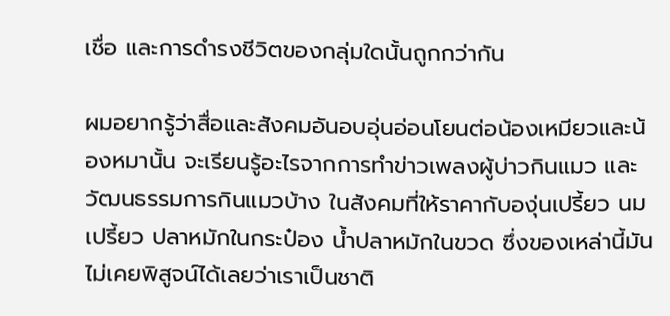เชื่อ และการดำรงชีวิตของกลุ่มใดนั้นถูกกว่ากัน

ผมอยากรู้ว่าสื่อและสังคมอันอบอุ่นอ่อนโยนต่อน้องเหมียวและน้องหมานั้น จะเรียนรู้อะไรจากการทำข่าวเพลงผู้บ่าวกินแมว และวัฒนธรรมการกินแมวบ้าง ในสังคมที่ให้ราคากับองุ่นเปรี้ยว นมเปรี้ยว ปลาหมักในกระป๋อง น้ำปลาหมักในขวด ซึ่งของเหล่านี้มันไม่เคยพิสูจน์ได้เลยว่าเราเป็นชาติ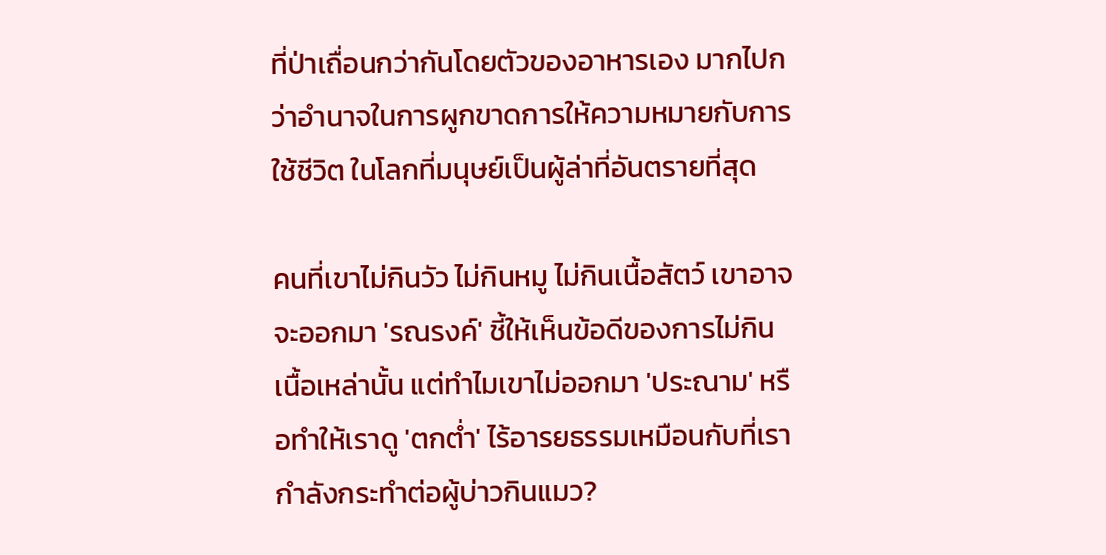ที่ป่าเถื่อนกว่ากันโดยตัวของอาหารเอง มากไปกว่าอำนาจในการผูกขาดการให้ความหมายกับการใช้ชีวิต ในโลกที่มนุษย์เป็นผู้ล่าที่อันตรายที่สุด

คนที่เขาไม่กินวัว ไม่กินหมู ไม่กินเนื้อสัตว์ เขาอาจจะออกมา 'รณรงค์' ชี้ให้เห็นข้อดีของการไม่กินเนื้อเหล่านั้น แต่ทำไมเขาไม่ออกมา 'ประณาม' หรือทำให้เราดู 'ตกต่ำ' ไร้อารยธรรมเหมือนกับที่เรากำลังกระทำต่อผู้บ่าวกินแมว?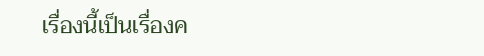เรื่องนี้เป็นเรื่องค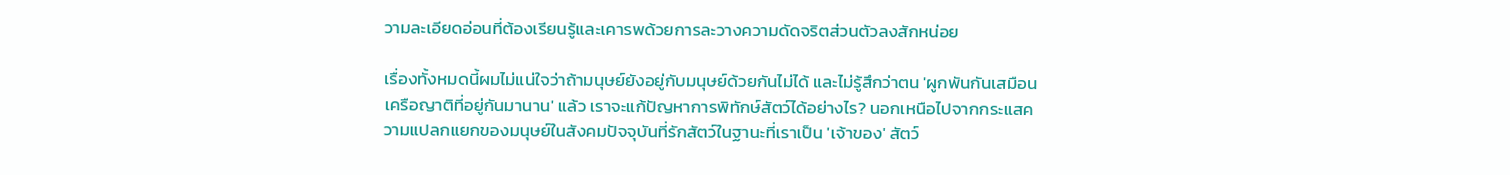วามละเอียดอ่อนที่ต้องเรียนรู้และเคารพด้วยการละวางความดัดจริตส่วนตัวลงสักหน่อย

เรื่องทั้งหมดนี้ผมไม่แน่ใจว่าถ้ามนุษย์ยังอยู่กับมนุษย์ด้วยกันไม่ได้ และไม่รู้สึกว่าตน 'ผูกพันกันเสมือนเครือญาติที่อยู่กันมานาน' แล้ว เราจะแก้ปัญหาการพิทักษ์สัตว์ได้อย่างไร? นอกเหนือไปจากกระแสความแปลกแยกของมนุษย์ในสังคมปัจจุบันที่รักสัตว์ในฐานะที่เราเป็น 'เจ้าของ' สัตว์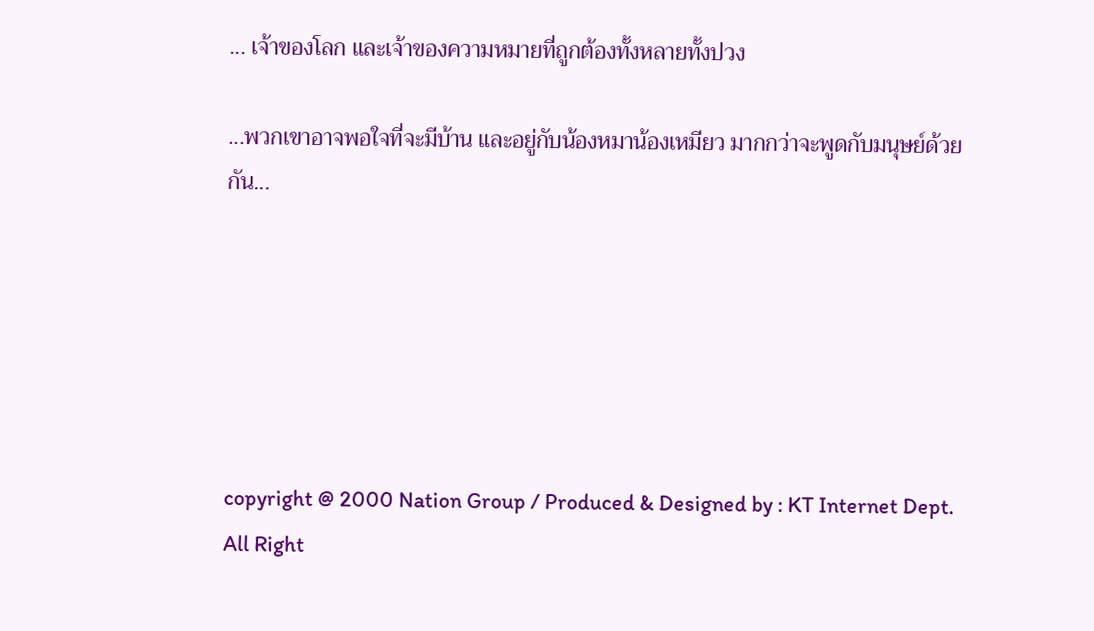... เจ้าของโลก และเจ้าของความหมายที่ถูกต้องทั้งหลายทั้งปวง

...พวกเขาอาจพอใจที่จะมีบ้าน และอยู่กับน้องหมาน้องเหมียว มากกว่าจะพูดกับมนุษย์ด้วยกัน...






copyright @ 2000 Nation Group / Produced & Designed by : KT Internet Dept. All Right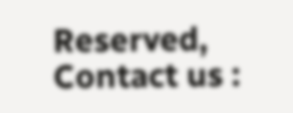Reserved,
Contact us :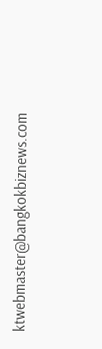ktwebmaster@bangkokbiznews.com